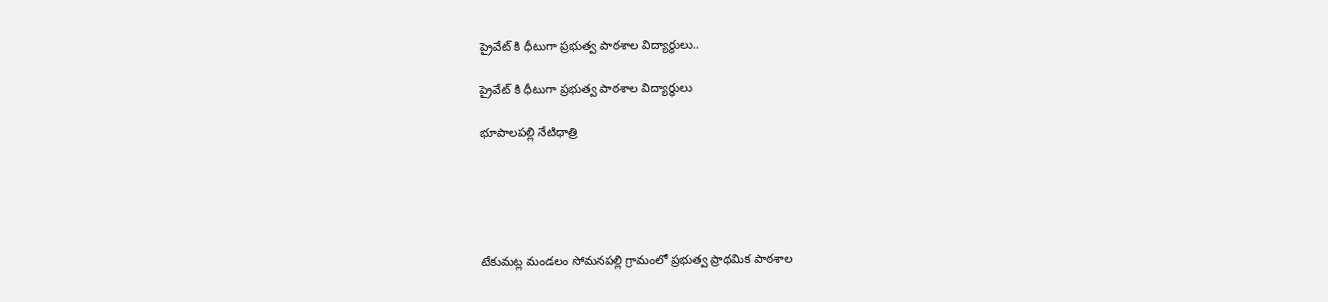ప్రైవేట్ కి ధీటుగా ప్రభుత్వ పాఠశాల విద్యార్థులు..

ప్రైవేట్ కి ధీటుగా ప్రభుత్వ పాఠశాల విద్యార్థులు

భూపాలపల్లి నేటిధాత్రి





టేకుమట్ల మండలం సోమనపల్లి గ్రామంలో ప్రభుత్వ ప్రాథమిక పాఠశాల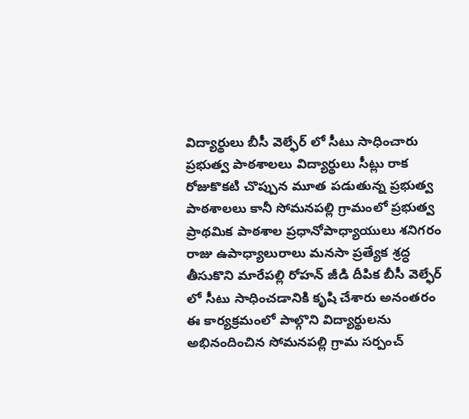విద్యార్థులు బీసీ వెల్ఫేర్ లో సీటు సాధించారు
ప్రభుత్వ పాఠశాలలు విద్యార్థులు సీట్లు రాక రోజుకొకటి చొప్పున మూత పడుతున్న ప్రభుత్వ పాఠశాలలు కానీ సోమనపల్లి గ్రామంలో ప్రభుత్వ ప్రాథమిక పాఠశాల ప్రధానోపాధ్యాయులు శనిగరం రాజు ఉపాధ్యాలురాలు మనసా ప్రత్యేక శ్రద్ధ తీసుకొని మారేపల్లి రోహన్ జీడి దీపిక బీసీ వెల్ఫేర్ లో సీటు సాధించడానికి కృషి చేశారు అనంతరం ఈ కార్యక్రమంలో పాల్గొని విద్యార్థులను అభినందించిన సోమనపల్లి గ్రామ సర్పంచ్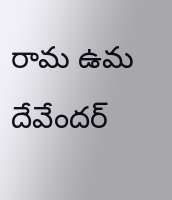రామ ఉమ దేవేందర్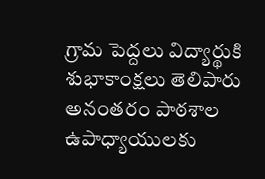గ్రామ పెద్దలు విద్యార్థుకి శుభాకాంక్షలు తెలిపారు అనంతరం పాఠశాల ఉపాధ్యాయులకు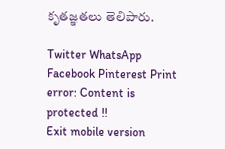కృతజ్ఞతలు తెలిపారు.

Twitter WhatsApp Facebook Pinterest Print
error: Content is protected !!
Exit mobile version